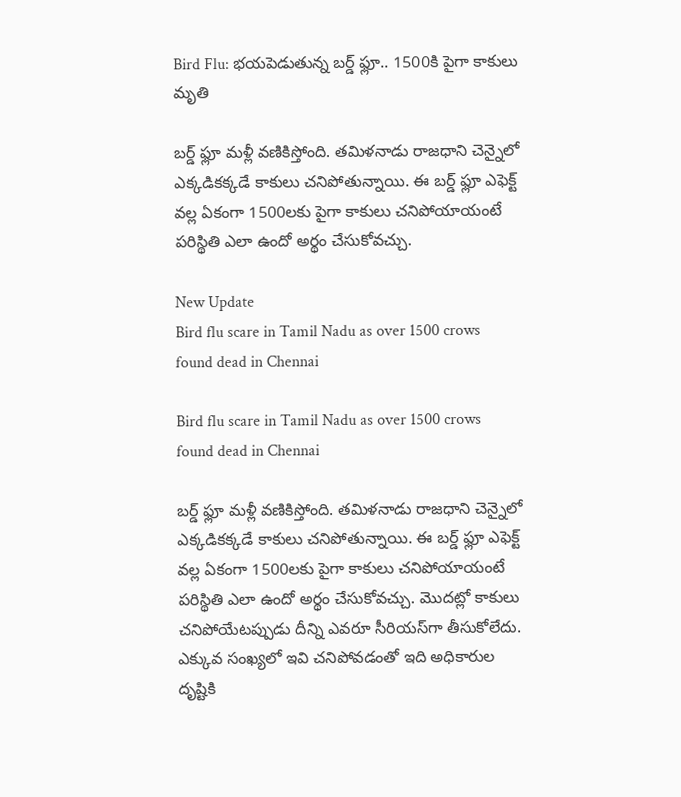Bird Flu: భయపెడుతున్న బర్డ్ ఫ్లూ.. 1500కి పైగా కాకులు మృతి

బర్డ్ ఫ్లూ మళ్లీ వణికిస్తోంది. తమిళనాడు రాజధాని చెన్నైలో ఎక్కడికక్కడే కాకులు చనిపోతున్నాయి. ఈ బర్డ్‌ ఫ్లూ ఎఫెక్ట్‌ వల్ల ఏకంగా 1500లకు పైగా కాకులు చనిపోయాయంటే పరిస్థితి ఎలా ఉందో అర్థం చేసుకోవచ్చు.

New Update
Bird flu scare in Tamil Nadu as over 1500 crows found dead in Chennai

Bird flu scare in Tamil Nadu as over 1500 crows found dead in Chennai

బర్డ్ ఫ్లూ మళ్లీ వణికిస్తోంది. తమిళనాడు రాజధాని చెన్నైలో ఎక్కడికక్కడే కాకులు చనిపోతున్నాయి. ఈ బర్డ్‌ ఫ్లూ ఎఫెక్ట్‌ వల్ల ఏకంగా 1500లకు పైగా కాకులు చనిపోయాయంటే పరిస్థితి ఎలా ఉందో అర్థం చేసుకోవచ్చు. మొదట్లో కాకులు చనిపోయేటప్పుడు దీన్ని ఎవరూ సీరియస్‌గా తీసుకోలేదు. ఎక్కువ సంఖ్యలో ఇవి చనిపోవడంతో ఇది అధికారుల దృష్టికి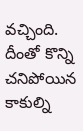వచ్చింది. దీంతో కొన్ని చనిపోయిన కాకుల్ని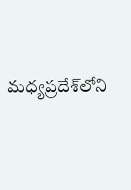మధ్యప్రదేశ్‌లోని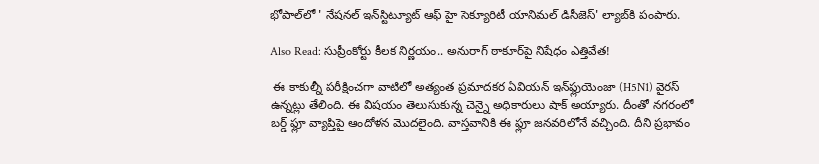భోపాల్‌లో ' నేషనల్ ఇన్‌స్టిట్యూట్ ఆఫ్ హై సెక్యూరిటీ యానిమల్ డిసీజెస్' ల్యాబ్‌‌కి పంపారు.

Also Read: సుప్రీంకోర్టు కీలక నిర్ణయం.. అనురాగ్ ఠాకూర్‌పై నిషేధం ఎత్తివేత!

 ఈ కాకుల్నీ పరీక్షించగా వాటిలో అత్యంత ప్రమాదకర ఏవియన్ ఇన్‌ఫ్లుయెంజా (H5N1) వైరస్ ఉన్నట్లు తేలింది. ఈ విషయం తెలుసుకున్న చెన్నై అధికారులు షాక్ అయ్యారు. దీంతో నగరంలో బర్డ్‌ ఫ్లూ వ్యాప్తిపై ఆందోళన మొదలైంది. వాస్తవానికి ఈ ఫ్లూ జనవరిలోనే వచ్చింది. దీని ప్రభావం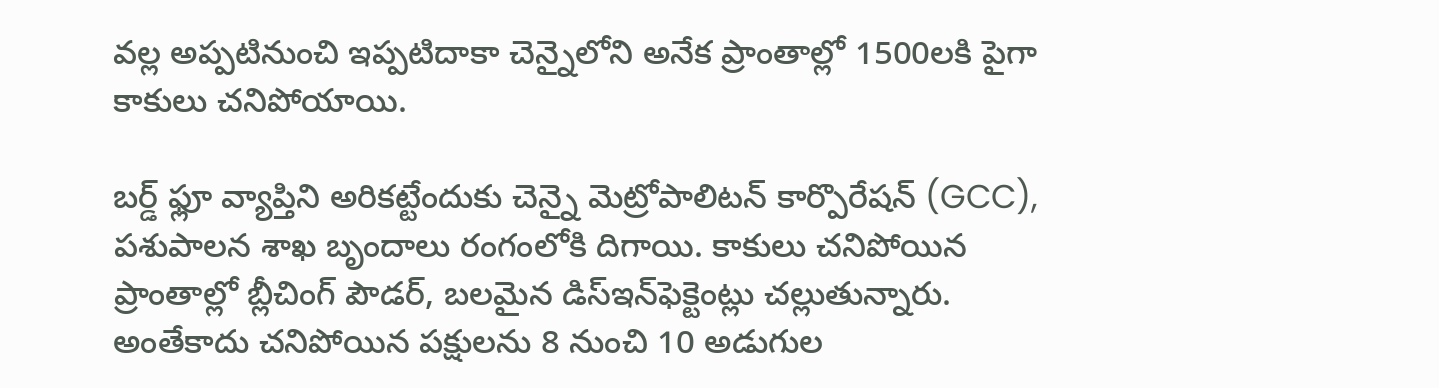వల్ల అప్పటినుంచి ఇప్పటిదాకా చెన్నైలోని అనేక ప్రాంతాల్లో 1500లకి పైగా కాకులు చనిపోయాయి.

బర్డ్‌ ఫ్లూ వ్యాప్తిని అరికట్టేందుకు చెన్నై మెట్రోపాలిటన్ కార్పొరేషన్ (GCC), పశుపాలన శాఖ బృందాలు రంగంలోకి దిగాయి. కాకులు చనిపోయిన ప్రాంతాల్లో బ్లీచింగ్‌ పౌడర్, బలమైన డిస్‌ఇన్‌ఫెక్టెంట్లు చల్లుతున్నారు. అంతేకాదు చనిపోయిన పక్షులను 8 నుంచి 10 అడుగుల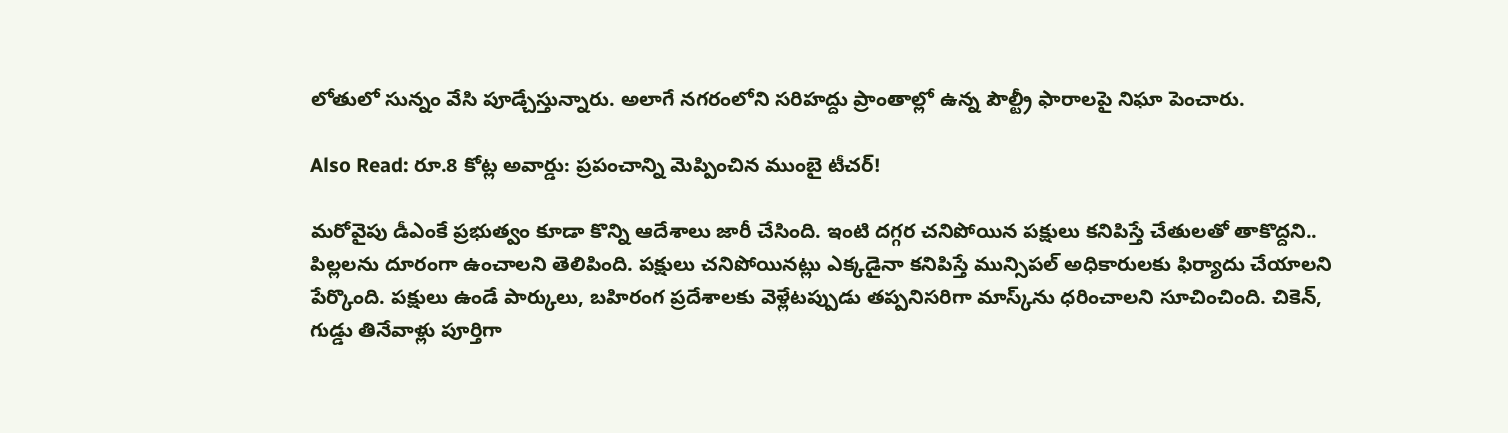లోతులో సున్నం వేసి పూడ్చేస్తున్నారు. అలాగే నగరంలోని సరిహద్దు ప్రాంతాల్లో ఉన్న పౌల్ట్రీ ఫారాలపై నిఘా పెంచారు.

Also Read: రూ.8 కోట్ల అవార్డు: ప్రపంచాన్ని మెప్పించిన ముంబై టీచర్!

మరోవైపు డీఎంకే ప్రభుత్వం కూడా కొన్ని ఆదేశాలు జారీ చేసింది. ఇంటి దగ్గర చనిపోయిన పక్షులు కనిపిస్తే చేతులతో తాకొద్దని.. పిల్లలను దూరంగా ఉంచాలని తెలిపింది. పక్షులు చనిపోయినట్లు ఎక్కడైనా కనిపిస్తే మున్సిపల్ అధికారులకు ఫిర్యాదు చేయాలని పేర్కొంది. పక్షులు ఉండే పార్కులు, బహిరంగ ప్రదేశాలకు వెళ్లేటప్పుడు తప్పనిసరిగా మాస్క్‌ను ధరించాలని సూచించింది. చికెన్, గుడ్డు తినేవాళ్లు పూర్తిగా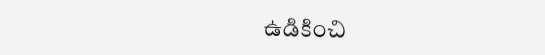ఉడికించి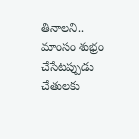తినాలని.. మాంసం శుభ్రం చేసేటప్పుడు చేతులకు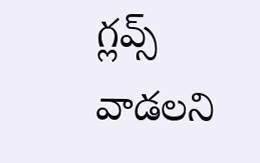గ్లవ్స్‌ వాడలని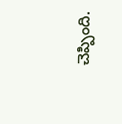చెప్పింది.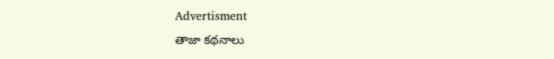Advertisment
తాజా కథనాలు